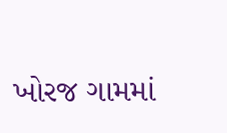ખોરજ ગામમાં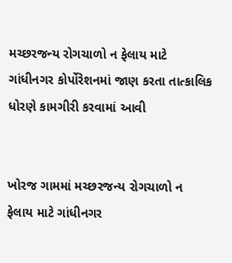મચ્છરજન્ય રોગચાળો ન ફેલાય માટે ગાંધીનગર કોર્પોરેશનમાં જાણ કરતા તાત્કાલિક ધોરણે કામગીરી કરવામાં આવી


ખોરજ ગામમાં મચ્છરજન્ય રોગચાળો ન ફેલાય માટે ગાંધીનગર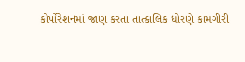કોર્પોરેશનમાં જાણ કરતા તાત્કાલિક ધોરણે કામગીરી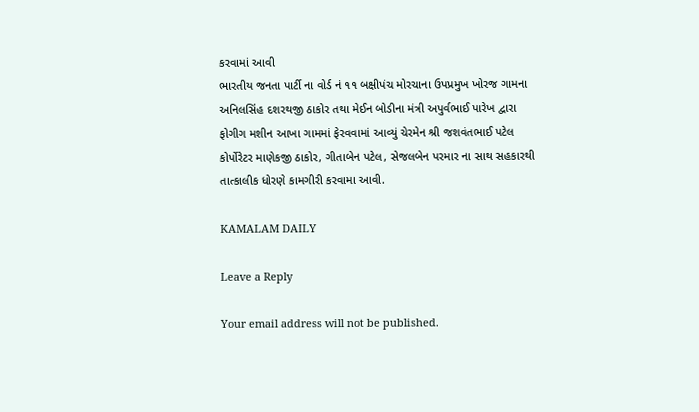કરવામાં આવી
ભારતીય જનતા પાર્ટી ના વોર્ડ નં ૧૧ બક્ષીપંચ મોરચાના ઉપપ્રમુખ ખોરજ ગામના અનિલસિંહ દશરથજી ઠાકોર તથા મેઈન બોડીના મંત્રી અપુર્વભાઈ પારેખ દ્વારા ફોગીગ મશીન આખા ગામમાં ફેરવવામાં આવ્યું ચેરમેન શ્રી જશવંતભાઈ પટેલ કોર્પોરેટર માણેકજી ઠાકોર, ગીતાબેન પટેલ, સેજલબેન પરમાર ના સાથ સહકારથી તાત્કાલીક ધોરણે કામગીરી કરવામા આવી.

KAMALAM DAILY

Leave a Reply

Your email address will not be published.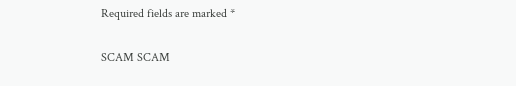Required fields are marked *

SCAM SCAM